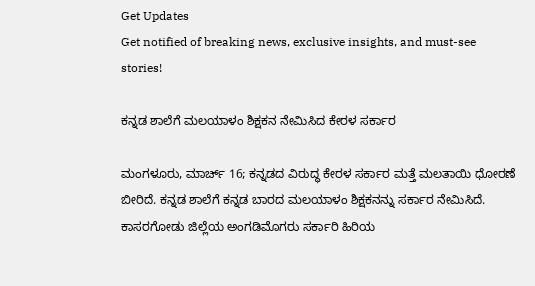Get Updates
Get notified of breaking news, exclusive insights, and must-see stories!

ಕನ್ನಡ ಶಾಲೆಗೆ ಮಲಯಾಳಂ ಶಿಕ್ಷಕನ ನೇಮಿಸಿದ ಕೇರಳ ಸರ್ಕಾರ

ಮಂಗಳೂರು, ಮಾರ್ಚ್ 16; ಕನ್ನಡದ ವಿರುದ್ಧ ಕೇರಳ ಸರ್ಕಾರ ಮತ್ತೆ ಮಲತಾಯಿ ಧೋರಣೆ ಬೀರಿದೆ. ಕನ್ನಡ ಶಾಲೆಗೆ ಕನ್ನಡ ಬಾರದ ಮಲಯಾಳಂ ಶಿಕ್ಷಕನನ್ನು ಸರ್ಕಾರ ನೇಮಿಸಿದೆ. ಕಾಸರಗೋಡು ಜಿಲ್ಲೆಯ ಅಂಗಡಿಮೊಗರು ಸರ್ಕಾರಿ ಹಿರಿಯ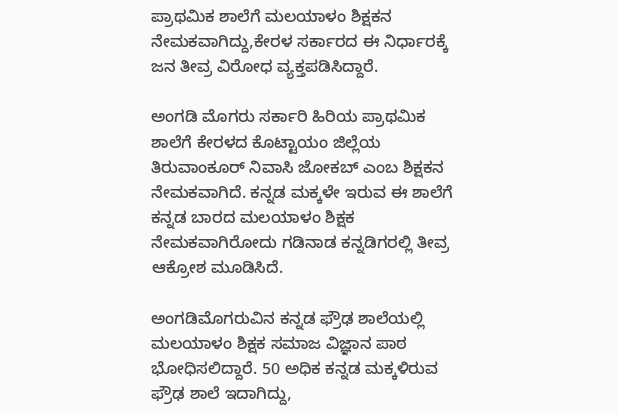ಪ್ರಾಥಮಿಕ ಶಾಲೆಗೆ ಮಲಯಾಳಂ ಶಿಕ್ಷಕನ ನೇಮಕವಾಗಿದ್ದು,ಕೇರಳ ಸರ್ಕಾರದ ಈ ನಿರ್ಧಾರಕ್ಕೆ ಜನ ತೀವ್ರ ವಿರೋಧ ವ್ಯಕ್ತಪಡಿಸಿದ್ದಾರೆ.

ಅಂಗಡಿ ಮೊಗರು ಸರ್ಕಾರಿ ಹಿರಿಯ ಪ್ರಾಥಮಿಕ ಶಾಲೆಗೆ ಕೇರಳದ ಕೊಟ್ಟಾಯಂ ಜಿಲ್ಲೆಯ ತಿರುವಾಂಕೂರ್ ನಿವಾಸಿ ಜೋಕಬ್ ಎಂಬ ಶಿಕ್ಷಕನ ನೇಮಕವಾಗಿದೆ. ಕನ್ನಡ ಮಕ್ಕಳೇ ಇರುವ ಈ ಶಾಲೆಗೆ ಕನ್ನಡ ಬಾರದ ಮಲಯಾಳಂ ಶಿಕ್ಷಕ ನೇಮಕವಾಗಿರೋದು ಗಡಿನಾಡ ಕನ್ನಡಿಗರಲ್ಲಿ ತೀವ್ರ ಆಕ್ರೋಶ ಮೂಡಿಸಿದೆ.

ಅಂಗಡಿಮೊಗರುವಿನ ಕನ್ನಡ ಫ್ರೌಢ ಶಾಲೆಯಲ್ಲಿ ಮಲಯಾಳಂ ಶಿಕ್ಷಕ ಸಮಾಜ ವಿಜ್ಞಾನ ಪಾಠ ಭೋಧಿಸಲಿದ್ದಾರೆ. 50 ಅಧಿಕ ಕನ್ನಡ ಮಕ್ಕಳಿರುವ ಫ್ರೌಢ ಶಾಲೆ ಇದಾಗಿದ್ದು,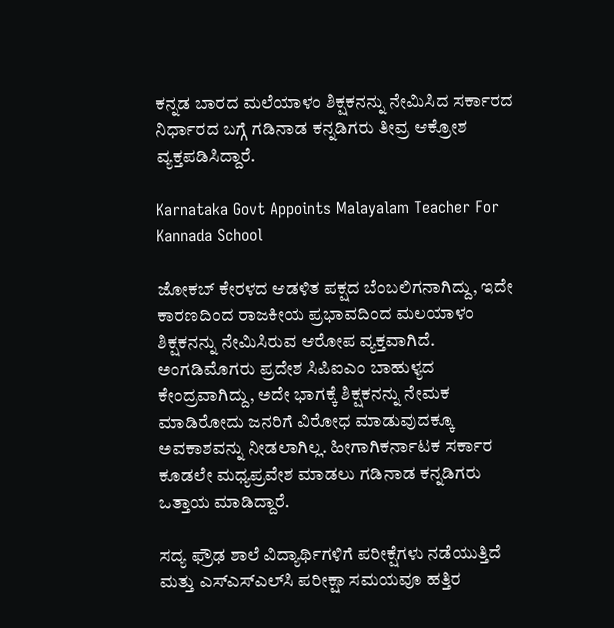ಕನ್ನಡ ಬಾರದ ಮಲೆಯಾಳಂ ಶಿಕ್ಷಕನನ್ನು ನೇಮಿಸಿದ ಸರ್ಕಾರದ ನಿರ್ಧಾರದ ಬಗ್ಗೆ ಗಡಿನಾಡ ಕನ್ನಡಿಗರು ತೀವ್ರ ಆಕ್ರೋಶ ವ್ಯಕ್ತಪಡಿಸಿದ್ದಾರೆ.

Karnataka Govt Appoints Malayalam Teacher For Kannada School

ಜೋಕಬ್ ಕೇರಳದ ಆಡಳಿತ ಪಕ್ಷದ ಬೆಂಬಲಿಗನಾಗಿದ್ದು, ಇದೇ ಕಾರಣದಿಂದ ರಾಜಕೀಯ ಪ್ರಭಾವದಿಂದ ಮಲಯಾಳಂ ಶಿಕ್ಷಕನನ್ನು ನೇಮಿಸಿರುವ ಆರೋಪ ವ್ಯಕ್ತವಾಗಿದೆ. ಅಂಗಡಿಮೊಗರು ಪ್ರದೇಶ ಸಿಪಿಐಎಂ ಬಾಹುಳ್ಯದ ಕೇಂದ್ರವಾಗಿದ್ದು, ಅದೇ ಭಾಗಕ್ಕೆ ಶಿಕ್ಷಕನನ್ನು ನೇಮಕ ಮಾಡಿರೋದು ಜನರಿಗೆ ವಿರೋಧ ಮಾಡುವುದಕ್ಕೂ ಅವಕಾಶವನ್ನು ನೀಡಲಾಗಿಲ್ಲ. ಹೀಗಾಗಿಕರ್ನಾಟಕ ಸರ್ಕಾರ ಕೂಡಲೇ ಮಧ್ಯಪ್ರವೇಶ ಮಾಡಲು ಗಡಿನಾಡ ಕನ್ನಡಿಗರು ಒತ್ತಾಯ ಮಾಡಿದ್ದಾರೆ.

ಸದ್ಯ ಫ್ರೌಢ ಶಾಲೆ ವಿದ್ಯಾರ್ಥಿಗಳಿಗೆ ಪರೀಕ್ಷೆಗಳು ನಡೆಯುತ್ತಿದೆ ಮತ್ತು ಎಸ್‌ಎಸ್‌ಎಲ್‌ಸಿ ಪರೀಕ್ಷಾ ಸಮಯವೂ ಹತ್ತಿರ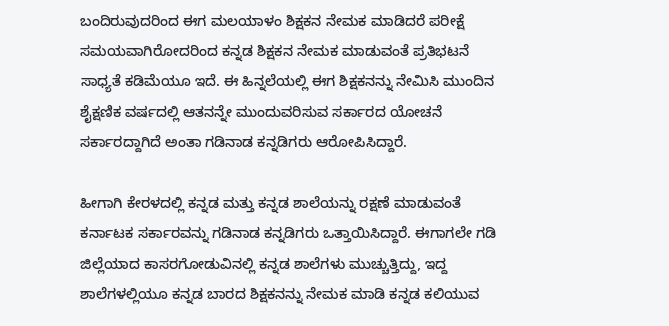ಬಂದಿರುವುದರಿಂದ ಈಗ ಮಲಯಾಳಂ ಶಿಕ್ಷಕನ ನೇಮಕ ಮಾಡಿದರೆ ಪರೀಕ್ಷೆ ಸಮಯವಾಗಿರೋದರಿಂದ ಕನ್ನಡ ಶಿಕ್ಷಕನ ನೇಮಕ ಮಾಡುವಂತೆ ಪ್ರತಿಭಟನೆ ಸಾಧ್ಯತೆ ಕಡಿಮೆಯೂ ಇದೆ. ಈ ಹಿನ್ನಲೆಯಲ್ಲಿ ಈಗ ಶಿಕ್ಷಕನನ್ನು ನೇಮಿಸಿ ಮುಂದಿನ ಶೈಕ್ಷಣಿಕ ವರ್ಷದಲ್ಲಿ ಆತನನ್ನೇ ಮುಂದುವರಿಸುವ ಸರ್ಕಾರದ ಯೋಚನೆ ಸರ್ಕಾರದ್ದಾಗಿದೆ ಅಂತಾ ಗಡಿನಾಡ ಕನ್ನಡಿಗರು ಆರೋಪಿಸಿದ್ದಾರೆ.

ಹೀಗಾಗಿ ಕೇರಳದಲ್ಲಿ ಕನ್ನಡ ಮತ್ತು ಕನ್ನಡ ಶಾಲೆಯನ್ನು ರಕ್ಷಣೆ ಮಾಡುವಂತೆ ಕರ್ನಾಟಕ ಸರ್ಕಾರವನ್ನು ಗಡಿನಾಡ ಕನ್ನಡಿಗರು ಒತ್ತಾಯಿಸಿದ್ದಾರೆ. ಈಗಾಗಲೇ ಗಡಿ ಜಿಲ್ಲೆಯಾದ ಕಾಸರಗೋಡುವಿನಲ್ಲಿ ಕನ್ನಡ ಶಾಲೆಗಳು ಮುಚ್ಚುತ್ತಿದ್ದು, ಇದ್ದ ಶಾಲೆಗಳಲ್ಲಿಯೂ ಕನ್ನಡ ಬಾರದ ಶಿಕ್ಷಕನನ್ನು ನೇಮಕ ಮಾಡಿ ಕನ್ನಡ ಕಲಿಯುವ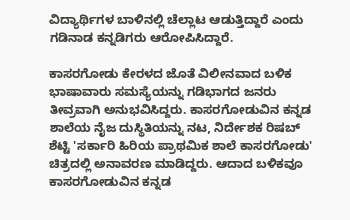ವಿದ್ಯಾರ್ಥಿಗಳ ಬಾಳಿನಲ್ಲಿ ಚೆಲ್ಲಾಟ ಆಡುತ್ತಿದ್ದಾರೆ ಎಂದು ಗಡಿನಾಡ ಕನ್ನಡಿಗರು ಆರೋಪಿಸಿದ್ದಾರೆ.

ಕಾಸರಗೋಡು ಕೇರಳದ ಜೊತೆ ವಿಲೀನವಾದ ಬಳಿಕ ಭಾಷಾವಾರು ಸಮಸ್ಯೆಯನ್ನು ಗಡಿಭಾಗದ ಜನರು ತೀವ್ರವಾಗಿ ಅನುಭವಿಸಿದ್ದರು. ಕಾಸರಗೋಡುವಿನ ಕನ್ನಡ ಶಾಲೆಯ ನೈಜ ದುಸ್ಥಿತಿಯನ್ನು ನಟ, ನಿರ್ದೇಶಕ ರಿಷಬ್ ಶೆಟ್ಟಿ 'ಸರ್ಕಾರಿ ಹಿರಿಯ ಪ್ರಾಥಮಿಕ ಶಾಲೆ ಕಾಸರಗೋಡು' ಚಿತ್ರದಲ್ಲಿ ಅನಾವರಣ ಮಾಡಿದ್ದರು. ಆದಾದ ಬಳಿಕವೂ ಕಾಸರಗೋಡುವಿನ ಕನ್ನಡ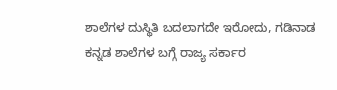ಶಾಲೆಗಳ ದುಸ್ಥಿತಿ ಬದಲಾಗದೇ ಇರೋದು, ಗಡಿನಾಡ ಕನ್ನಡ ಶಾಲೆಗಳ ಬಗ್ಗೆ ರಾಜ್ಯ ಸರ್ಕಾರ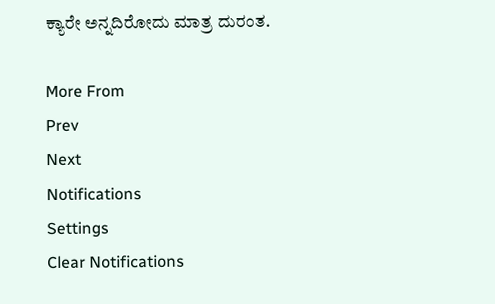ಕ್ಯಾರೇ ಅನ್ನದಿರೋದು ಮಾತ್ರ ದುರಂತ.

More From
Prev
Next
Notifications
Settings
Clear Notifications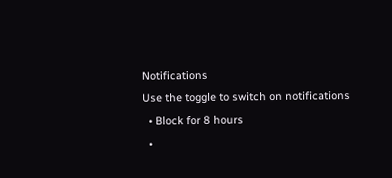Notifications
Use the toggle to switch on notifications
  • Block for 8 hours
  •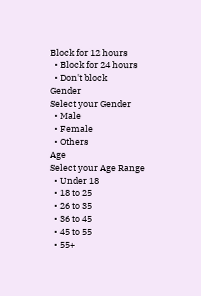Block for 12 hours
  • Block for 24 hours
  • Don't block
Gender
Select your Gender
  • Male
  • Female
  • Others
Age
Select your Age Range
  • Under 18
  • 18 to 25
  • 26 to 35
  • 36 to 45
  • 45 to 55
  • 55+